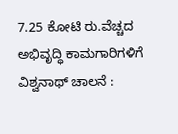7.25 ಕೋಟಿ ರು.ವೆಚ್ಚದ ಅಭಿವೃದ್ಧಿ ಕಾಮಗಾರಿಗಳಿಗೆ ವಿಶ್ವನಾಥ್ ಚಾಲನೆ :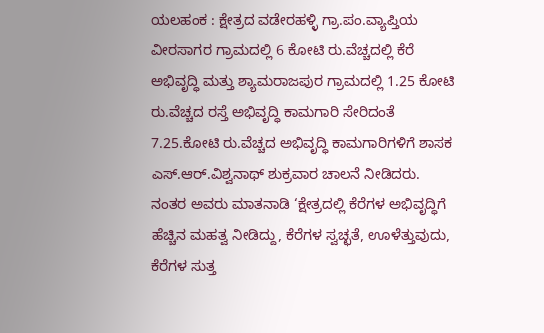ಯಲಹಂಕ : ಕ್ಷೇತ್ರದ ವಡೇರಹಳ್ಳಿ ಗ್ರಾ.ಪಂ.ವ್ಯಾಪ್ತಿಯ ವೀರಸಾಗರ ಗ್ರಾಮದಲ್ಲಿ 6 ಕೋಟಿ ರು.ವೆಚ್ಚದಲ್ಲಿ ಕೆರೆ ಅಭಿವೃದ್ಧಿ ಮತ್ತು ಶ್ಯಾಮರಾಜಪುರ ಗ್ರಾಮದಲ್ಲಿ 1.25 ಕೋಟಿ ರು.ವೆಚ್ಚದ ರಸ್ತೆ ಅಭಿವೃದ್ಧಿ ಕಾಮಗಾರಿ ಸೇರಿದಂತೆ 7.25.ಕೋಟಿ ರು.ವೆಚ್ಚದ ಅಭಿವೃದ್ಧಿ ಕಾಮಗಾರಿಗಳಿಗೆ ಶಾಸಕ ಎಸ್.ಆರ್.ವಿಶ್ವನಾಥ್ ಶುಕ್ರವಾರ ಚಾಲನೆ ನೀಡಿದರು.
ನಂತರ ಅವರು ಮಾತನಾಡಿ ‘ಕ್ಷೇತ್ರದಲ್ಲಿ ಕೆರೆಗಳ ಅಭಿವೃದ್ಧಿಗೆ ಹೆಚ್ಚಿನ‌ ಮಹತ್ವ ನೀಡಿದ್ದು, ಕೆರೆಗಳ ಸ್ವಚ್ಛತೆ, ಊಳೆತ್ತುವುದು, ಕೆರೆಗಳ ಸುತ್ತ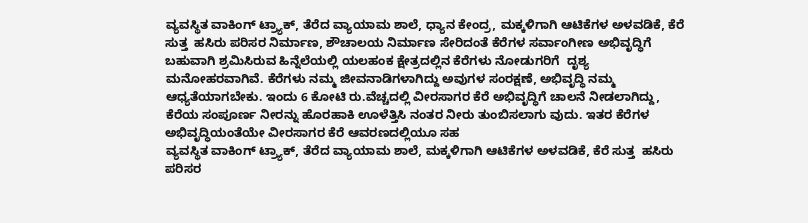ವ್ಯವಸ್ಥಿತ ವಾಕಿಂಗ್ ಟ್ರ್ಯಾಕ್, ತೆರೆದ ವ್ಯಾಯಾಮ ಶಾಲೆ, ಧ್ಯಾನ ಕೇಂದ್ರ, ಮಕ್ಕಳಿಗಾಗಿ ಆಟಿಕೆಗಳ ಅಳವಡಿಕೆ, ಕೆರೆ ಸುತ್ತ  ಹಸಿರು ಪರಿಸರ ನಿರ್ಮಾಣ, ಶೌಚಾಲಯ ನಿರ್ಮಾಣ ಸೇರಿದಂತೆ ಕೆರೆಗಳ ಸರ್ವಾಂಗೀಣ ಅಭಿವೃದ್ಧಿಗೆ ಬಹುವಾಗಿ ಶ್ರಮಿಸಿರುವ ಹಿನ್ನೆಲೆಯಲ್ಲಿ ಯಲಹಂಕ ಕ್ಷೇತ್ರದಲ್ಲಿನ ಕೆರೆಗಳು ನೋಡುಗರಿಗೆ  ದೃಶ್ಯ ಮನೋಹರವಾಗಿವೆ. ಕೆರೆಗಳು ನಮ್ಮ ಜೀವನಾಡಿಗಳಾಗಿದ್ದು ಅವುಗಳ ಸಂರಕ್ಷಣೆ, ಅಭಿವೃದ್ಧಿ ನಮ್ಮ ಆಧ್ಯತೆಯಾಗಬೇಕು. ಇಂದು 6 ಕೋಟಿ ರು.ವೆಚ್ಚದಲ್ಲಿ ವೀರಸಾಗರ ಕೆರೆ ಅಭಿವೃದ್ಧಿಗೆ ಚಾಲನೆ ನೀಡಲಾಗಿದ್ದು, ಕೆರೆಯ ಸಂಪೂರ್ಣ ನೀರನ್ನು ಹೊರಹಾಕಿ ಊಳೆತ್ತಿಸಿ ನಂತರ ನೀರು ತುಂಬಿಸಲಾಗು ವುದು‌. ಇತರ ಕೆರೆಗಳ ಅಭಿವೃದ್ಧಿಯಂತೆಯೇ ವೀರಸಾಗರ ಕೆರೆ ಆವರಣದಲ್ಲಿಯೂ ಸಹ
ವ್ಯವಸ್ಥಿತ ವಾಕಿಂಗ್ ಟ್ರ್ಯಾಕ್, ತೆರೆದ ವ್ಯಾಯಾಮ ಶಾಲೆ, ಮಕ್ಕಳಿಗಾಗಿ ಆಟಿಕೆಗಳ ಅಳವಡಿಕೆ, ಕೆರೆ ಸುತ್ತ  ಹಸಿರು ಪರಿಸರ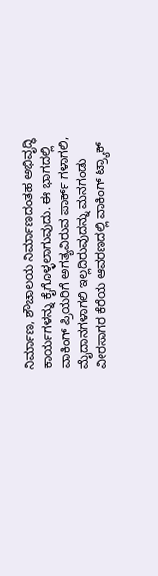ನಿರ್ಮಾಣ, ಶೌಚಾಲಯ ನಿರ್ಮಾಣದಂತಹ ಅಭಿವೃದ್ಧಿ ಕಾರ್ಯಗಳನ್ನು ಕೈಗೊಳ್ಳಲಾಗುವುದು. ಈ ಭಾಗದಲ್ಲಿ ವಾಕಿಂಗ್ ಪ್ರಿಯರಿಗೆ ಅಗತ್ಯವಿರುವ ಪಾರ್ಕ್ ಗಳಾಗಲಿ, ಮೈದಾನಗಳಾಗಲಿ ಇಲ್ಲದಿರುವುದನ್ನು ಮನಗಂಡು ವೀರಸಾಗರ ಕೆರೆಯ ಆವರಣದಲ್ಲಿ ವಾಕಿಂಗ್ ಟ್ರ್ಯಾಕ್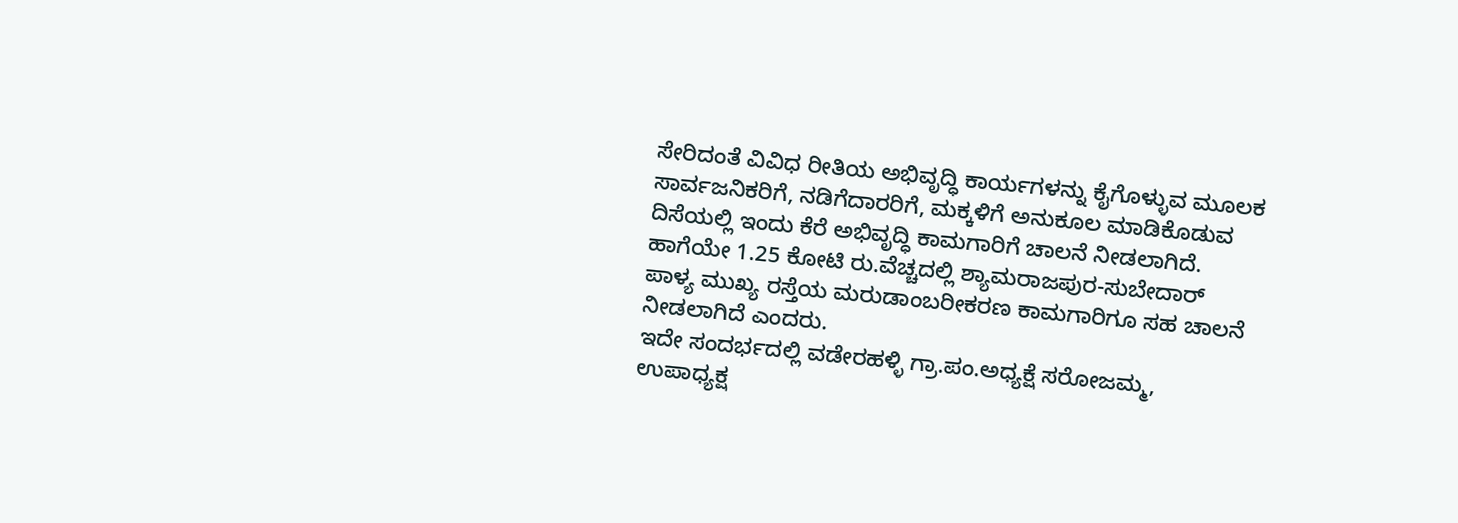ಸೇರಿದಂತೆ ವಿವಿಧ ರೀತಿಯ ಅಭಿವೃದ್ಧಿ ಕಾರ್ಯಗಳನ್ನು ಕೈಗೊಳ್ಳುವ ಮೂಲಕ ಸಾರ್ವಜನಿಕರಿಗೆ, ನಡಿಗೆದಾರರಿಗೆ, ಮಕ್ಕಳಿಗೆ ಅನುಕೂಲ ಮಾಡಿಕೊಡುವ ದಿಸೆಯಲ್ಲಿ ಇಂದು ಕೆರೆ ಅಭಿವೃದ್ಧಿ ಕಾಮಗಾರಿಗೆ ಚಾಲನೆ ನೀಡಲಾಗಿದೆ. ಹಾಗೆಯೇ 1.25 ಕೋಟಿ ರು.ವೆಚ್ಚದಲ್ಲಿ ಶ್ಯಾಮರಾಜಪುರ-ಸುಬೇದಾರ್ ಪಾಳ್ಯ ಮುಖ್ಯ ರಸ್ತೆಯ ಮರುಡಾಂಬರೀಕರಣ ಕಾಮಗಾರಿಗೂ ಸಹ ಚಾಲನೆ ನೀಡಲಾಗಿದೆ ಎಂದರು.
ಇದೇ ಸಂದರ್ಭದಲ್ಲಿ ವಡೇರಹಳ್ಳಿ ಗ್ರಾ.ಪಂ.ಅಧ್ಯಕ್ಷೆ ಸರೋಜಮ್ಮ, ಉಪಾಧ್ಯಕ್ಷ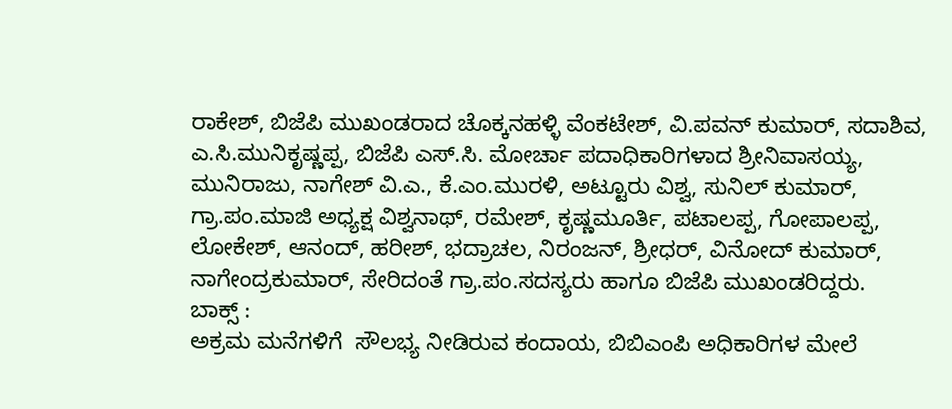ರಾಕೇಶ್, ಬಿಜೆಪಿ ಮುಖಂಡರಾದ ಚೊಕ್ಕನಹಳ್ಳಿ ವೆಂಕಟೇಶ್, ವಿ.ಪವನ್ ಕುಮಾರ್, ಸದಾಶಿವ, ಎ.ಸಿ.ಮುನಿಕೃಷ್ಣಪ್ಪ, ಬಿಜೆಪಿ ಎಸ್.ಸಿ. ಮೋರ್ಚಾ ಪದಾಧಿಕಾರಿಗಳಾದ ಶ್ರೀನಿವಾಸಯ್ಯ, ಮುನಿರಾಜು, ನಾಗೇಶ್ ವಿ.ಎ., ಕೆ.ಎಂ.ಮುರಳಿ, ಅಟ್ಟೂರು ವಿಶ್ವ, ಸುನಿಲ್ ಕುಮಾರ್, ಗ್ರಾ‌.ಪಂ.ಮಾಜಿ ಅಧ್ಯಕ್ಷ ವಿಶ್ವನಾಥ್, ರಮೇಶ್, ಕೃಷ್ಣಮೂರ್ತಿ, ಪಟಾಲಪ್ಪ, ಗೋಪಾಲಪ್ಪ, ಲೋಕೇಶ್, ಆನಂದ್, ಹರೀಶ್, ಭದ್ರಾಚಲ, ನಿರಂಜನ್, ಶ್ರೀಧರ್, ವಿನೋದ್ ಕುಮಾರ್, ನಾಗೇಂದ್ರಕುಮಾರ್, ಸೇರಿದಂತೆ ಗ್ರಾ.ಪಂ.ಸದಸ್ಯರು ಹಾಗೂ ಬಿಜೆಪಿ ಮುಖಂಡರಿದ್ದರು.
ಬಾಕ್ಸ್ :
ಅಕ್ರಮ ಮನೆಗಳಿಗೆ  ಸೌಲಭ್ಯ ನೀಡಿರುವ ಕಂದಾಯ, ಬಿಬಿಎಂಪಿ ಅಧಿಕಾರಿಗಳ ಮೇಲೆ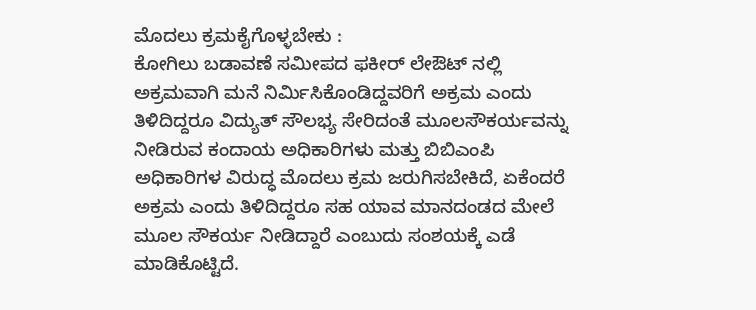ಮೊದಲು ಕ್ರಮಕೈಗೊಳ್ಳಬೇಕು :
ಕೋಗಿಲು ಬಡಾವಣೆ ಸಮೀಪದ ಫಕೀರ್ ಲೇಔಟ್ ನಲ್ಲಿ ಅಕ್ರಮವಾಗಿ ಮನೆ ನಿರ್ಮಿಸಿಕೊಂಡಿದ್ದವರಿಗೆ ಅಕ್ರಮ ಎಂದು ತಿಳಿದಿದ್ದರೂ ವಿದ್ಯುತ್ ಸೌಲಭ್ಯ ಸೇರಿದಂತೆ ಮೂಲಸೌಕರ್ಯವನ್ನು ನೀಡಿರುವ ಕಂದಾಯ ಅಧಿಕಾರಿಗಳು ಮತ್ತು ಬಿಬಿಎಂಪಿ ಅಧಿಕಾರಿಗಳ ವಿರುದ್ಧ ಮೊದಲು ಕ್ರಮ ಜರುಗಿಸಬೇಕಿದೆ, ಏಕೆಂದರೆ ಅಕ್ರಮ ಎಂದು ತಿಳಿದಿದ್ದರೂ ಸಹ ಯಾವ ಮಾನದಂಡದ ಮೇಲೆ ಮೂಲ ಸೌಕರ್ಯ ನೀಡಿದ್ದಾರೆ ಎಂಬುದು ಸಂಶಯಕ್ಕೆ ಎಡೆ ಮಾಡಿಕೊಟ್ಟಿದೆ.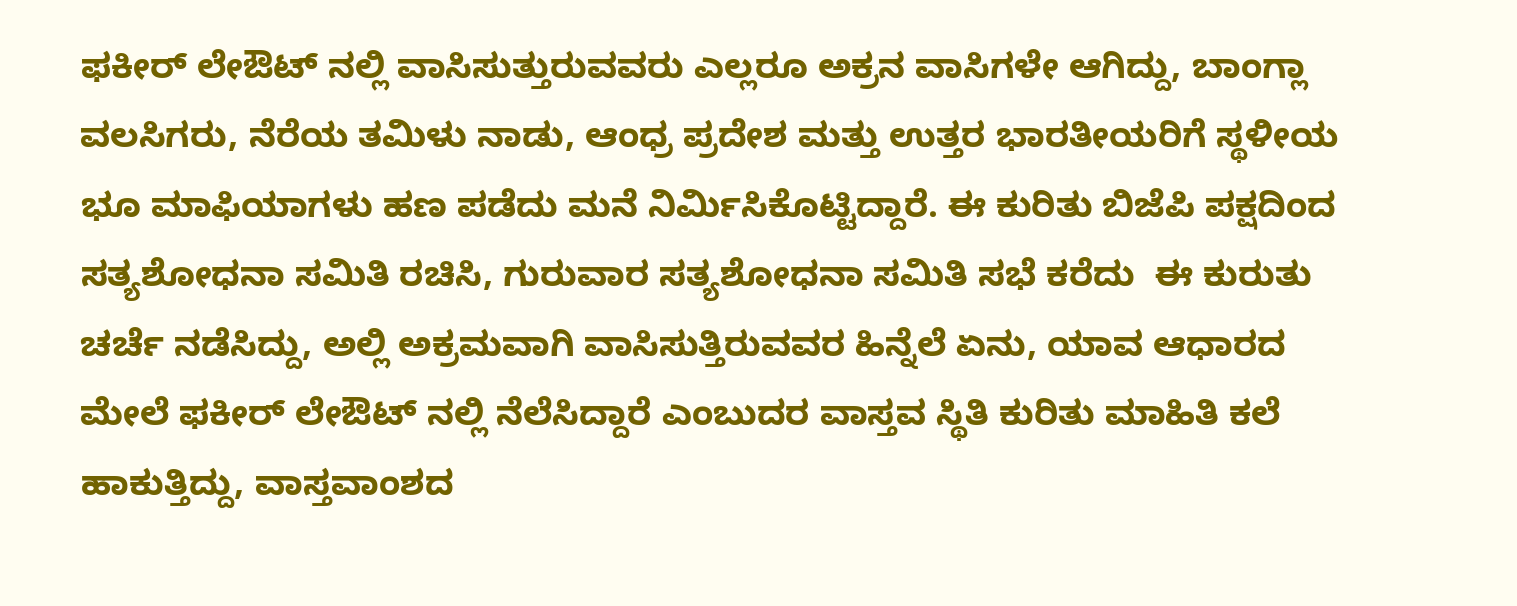ಫಕೀರ್ ಲೇಔಟ್ ನಲ್ಲಿ ವಾಸಿಸುತ್ತುರುವವರು ಎಲ್ಲರೂ ಅಕ್ರನ ವಾಸಿಗಳೇ ಆಗಿದ್ದು, ಬಾಂಗ್ಲಾ ವಲಸಿಗರು, ನೆರೆಯ ತಮಿಳು ನಾಡು, ಆಂಧ್ರ ಪ್ರದೇಶ ಮತ್ತು ಉತ್ತರ ಭಾರತೀಯರಿಗೆ ಸ್ಥಳೀಯ ಭೂ ಮಾಫಿಯಾಗಳು ಹಣ ಪಡೆದು ಮನೆ ನಿರ್ಮಿಸಿಕೊಟ್ಟಿದ್ದಾರೆ. ಈ ಕುರಿತು ಬಿಜೆಪಿ ಪಕ್ಷದಿಂದ ಸತ್ಯಶೋಧನಾ ಸಮಿತಿ ರಚಿಸಿ, ಗುರುವಾರ ಸತ್ಯಶೋಧನಾ ಸಮಿತಿ ಸಭೆ ಕರೆದು  ಈ ಕುರುತು ಚರ್ಚೆ ನಡೆಸಿದ್ದು, ಅಲ್ಲಿ ಅಕ್ರಮವಾಗಿ ವಾಸಿಸುತ್ತಿರುವವರ ಹಿನ್ನೆಲೆ ಏನು, ಯಾವ ಆಧಾರದ ಮೇಲೆ ಫಕೀರ್ ಲೇಔಟ್ ನಲ್ಲಿ ನೆಲೆಸಿದ್ದಾರೆ ಎಂಬುದರ ವಾಸ್ತವ ಸ್ಥಿತಿ ಕುರಿತು ಮಾಹಿತಿ ಕಲೆ ಹಾಕುತ್ತಿದ್ದು, ವಾಸ್ತವಾಂಶದ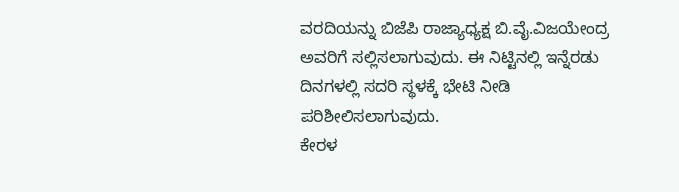ವರದಿಯನ್ನು ಬಿಜೆಪಿ ರಾಜ್ಯಾಧ್ಯಕ್ಷ ಬಿ.ವೈ.ವಿಜಯೇಂದ್ರ ಅವರಿಗೆ ಸಲ್ಲಿಸಲಾಗುವುದು. ಈ ನಿಟ್ಟಿನಲ್ಲಿ ಇನ್ನೆರಡು ದಿನಗಳಲ್ಲಿ ಸದರಿ ಸ್ಥಳಕ್ಕೆ ಭೇಟಿ ನೀಡಿ ಪರಿಶೀಲಿಸಲಾಗುವುದು.
ಕೇರಳ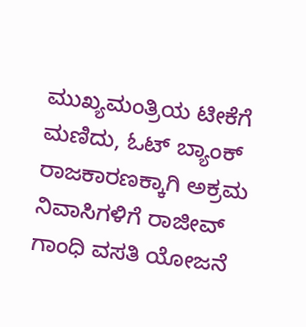ಮುಖ್ಯಮಂತ್ರಿಯ ಟೀಕೆಗೆ ಮಣಿದು, ಓಟ್ ಬ್ಯಾಂಕ್ ರಾಜಕಾರಣಕ್ಕಾಗಿ ಅಕ್ರಮ ನಿವಾಸಿಗಳಿಗೆ ರಾಜೀವ್ ಗಾಂಧಿ ವಸತಿ ಯೋಜನೆ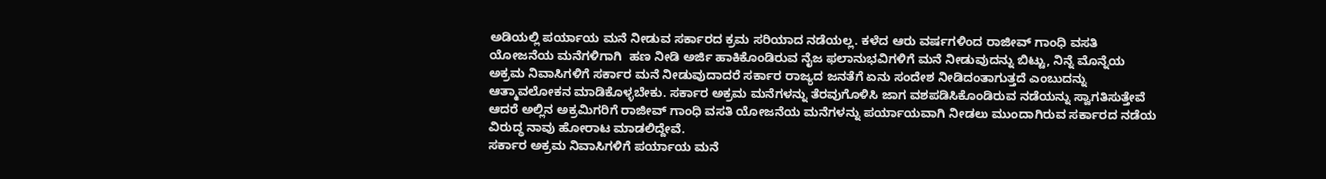ಅಡಿಯಲ್ಲಿ ಪರ್ಯಾಯ ಮನೆ ನೀಡುವ ಸರ್ಕಾರದ ಕ್ರಮ ಸರಿಯಾದ ನಡೆಯಲ್ಲ. ಕಳೆದ ಆರು ವರ್ಷಗಳಿಂದ ರಾಜೀವ್ ಗಾಂಧಿ ವಸತಿ ಯೋಜನೆಯ ಮನೆಗಳಿಗಾಗಿ  ಹಣ ನೀಡಿ ಅರ್ಜಿ ಹಾಕಿಕೊಂಡಿರುವ ನೈಜ ಫಲಾನುಭವಿಗಳಿಗೆ ಮನೆ ನೀಡುವುದನ್ನು ಬಿಟ್ಟು, ನಿನ್ನೆ ಮೊನ್ನೆಯ ಅಕ್ರಮ ನಿವಾಸಿಗಳಿಗೆ ಸರ್ಕಾರ ಮನೆ ನೀಡುವುದಾದರೆ ಸರ್ಕಾರ ರಾಜ್ಯದ ಜನತೆಗೆ ಏನು ಸಂದೇಶ ನೀಡಿದಂತಾಗುತ್ತದೆ ಎಂಬುದನ್ನು ಆತ್ಮಾವಲೋಕನ‌‌ ಮಾಡಿಕೊಳ್ಳಬೇಕು. ಸರ್ಕಾರ ಅಕ್ರಮ ಮನೆಗಳನ್ನು ತೆರವುಗೊಳಿಸಿ ಜಾಗ ವಶಪಡಿಸಿಕೊಂಡಿರುವ ನಡೆಯನ್ನು ಸ್ವಾಗತಿಸುತ್ತೇವೆ ಆದರೆ ಅಲ್ಲಿನ ಅಕ್ರಮಿಗರಿಗೆ ರಾಜೀವ್ ಗಾಂಧಿ ವಸತಿ ಯೋಜನೆಯ ಮನೆಗಳನ್ನು ಪರ್ಯಾಯವಾಗಿ ನೀಡಲು ಮುಂದಾಗಿರುವ ಸರ್ಕಾರದ ನಡೆಯ ವಿರುದ್ಧ ನಾವು ಹೋರಾಟ ಮಾಡಲಿದ್ದೇವೆ.
ಸರ್ಕಾರ ಅಕ್ರಮ ನಿವಾಸಿಗಳಿಗೆ ಪರ್ಯಾಯ ಮನೆ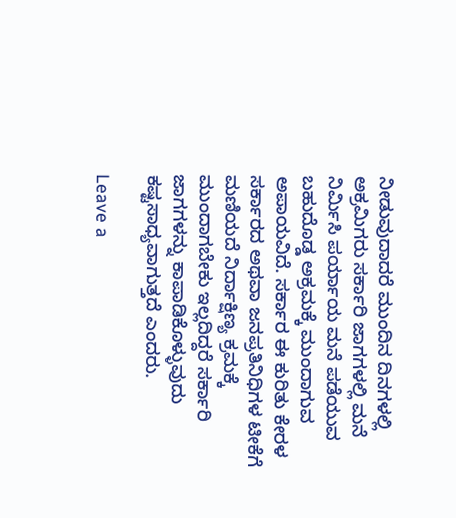ನೀಡುವುದಾದರೆ ಮುಂದಿನ ದಿನಗಳಲ್ಲಿ ಅಕ್ರಮಿಗರು ಸರ್ಕಾರಿ ಜಾಗಗಳಲ್ಲಿ ಮನೆ ನಿರ್ಮಿಸಿ ಪರ್ಯಾಯ ಮನೆ ಪಡೆಯುವ ಬಹುದೊಡ್ಡ ಅಕ್ರಮಕ್ಕೆ ಮುಂದಾಗುವ ಅಪಾಯವಿದೆ. ಸರ್ಕಾರ ಈ ಕುರಿತು ಕೇರಳ ಸರ್ಕಾರದ ಅಥವಾ ಜನಪ್ರತಿನಿಧಿಗಳ ಟೀಕೆಗೆ ಮಣಿಯದೆ ನಿರ್ದಾಕ್ಷಿಣ್ಯ ಕ್ರಮಕ್ಕೆ ಮುಂದಾಗಬೇಕು ಇಲ್ಲದಿದ್ದರೆ ಸರ್ಕಾರಿ ಜಾಗಗಳನ್ನು ಕಾಪಾಡಿಕೊಳ್ಳುವುದು ಕಷ್ಟಸಾಧ್ಯವಾಗುತ್ತದೆ ಎಂದರು.

Leave a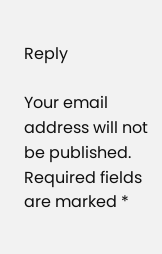Reply

Your email address will not be published. Required fields are marked *